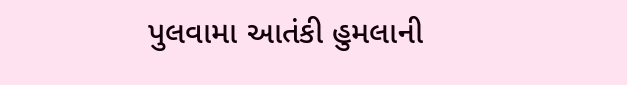પુલવામા આતંકી હુમલાની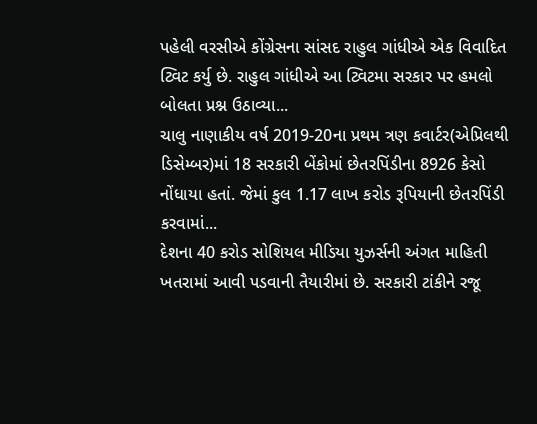પહેલી વરસીએ કોંગ્રેસના સાંસદ રાહુલ ગાંધીએ એક વિવાદિત ટ્વિટ કર્યુ છે. રાહુલ ગાંધીએ આ ટ્વિટમા સરકાર પર હમલો બોલતા પ્રશ્ન ઉઠાવ્યા...
ચાલુ નાણાકીય વર્ષ 2019-20ના પ્રથમ ત્રણ કવાર્ટર(એપ્રિલથી ડિસેમ્બર)માં 18 સરકારી બેંકોમાં છેતરપિંડીના 8926 કેસો નોંધાયા હતાં. જેમાં કુલ 1.17 લાખ કરોડ રૂપિયાની છેતરપિંડી કરવામાં...
દેશના 40 કરોડ સોશિયલ મીડિયા યુઝર્સની અંગત માહિતી ખતરામાં આવી પડવાની તૈયારીમાં છે. સરકારી ટાંકીને રજૂ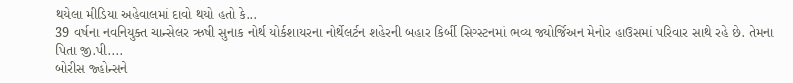થયેલા મીડિયા અહેવાલમાં દાવો થયો હતો કે...
39 વર્ષના નવનિયુક્ત ચાન્સેલર ઋષી સુનાક નોર્થ યોર્કશાયરના નોર્થેલર્ટન શહેરની બહાર કિર્બી સિગ્સ્ટનમાં ભવ્ય જ્યોર્જિઅન મેનોર હાઉસમાં પરિવાર સાથે રહે છે. તેમના પિતા જી.પી....
બોરીસ જ્હોન્સને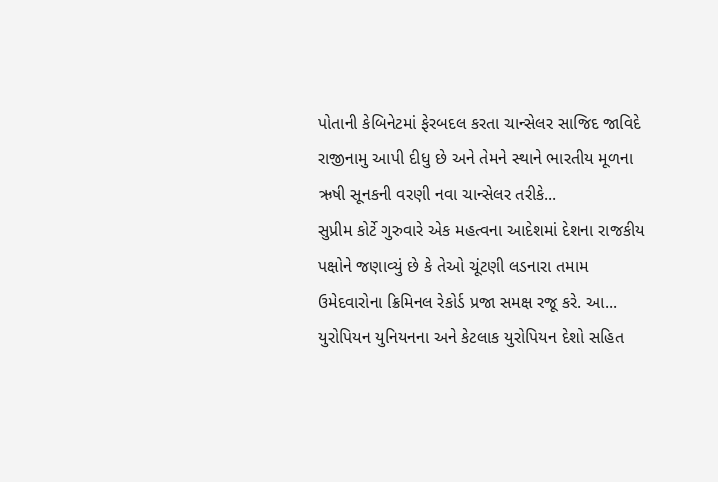પોતાની કેબિનેટમાં ફેરબદલ કરતા ચાન્સેલર સાજિદ જાવિદે રાજીનામુ આપી દીધુ છે અને તેમને સ્થાને ભારતીય મૂળના ઋષી સૂનકની વરણી નવા ચાન્સેલર તરીકે...
સુપ્રીમ કોર્ટે ગુરુવારે એક મહત્વના આદેશમાં દેશના રાજકીય પક્ષોને જણાવ્યું છે કે તેઓ ચૂંટણી લડનારા તમામ ઉમેદવારોના ક્રિમિનલ રેકોર્ડ પ્રજા સમક્ષ રજૂ કરે. આ...
યુરોપિયન યુનિયનના અને કેટલાક યુરોપિયન દેશો સહિત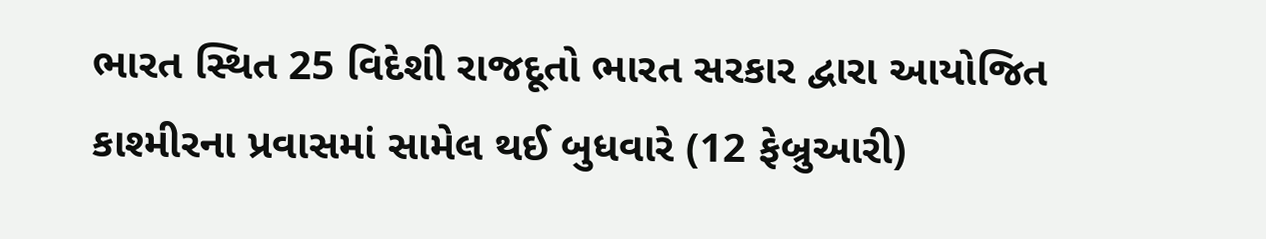ભારત સ્થિત 25 વિદેશી રાજદૂતો ભારત સરકાર દ્વારા આયોજિત કાશ્મીરના પ્રવાસમાં સામેલ થઈ બુધવારે (12 ફેબ્રુઆરી)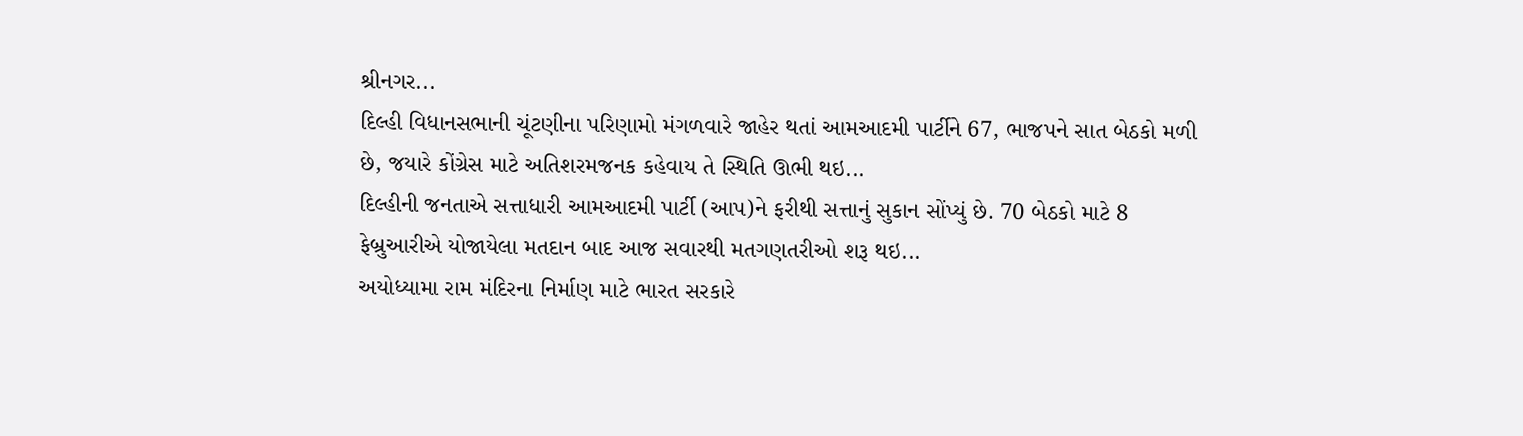શ્રીનગર...
દિલ્હી વિધાનસભાની ચૂંટણીના પરિણામો મંગળવારે જાહેર થતાં આમઆદમી પાર્ટીને 67, ભાજપને સાત બેઠકો મળી છે, જયારે કોંગ્રેસ માટે અતિશરમજનક કહેવાય તે સ્થિતિ ઊભી થઇ...
દિલ્હીની જનતાએ સત્તાધારી આમઆદમી પાર્ટી (આપ)ને ફરીથી સત્તાનું સુકાન સોંપ્યું છે. 70 બેઠકો માટે 8 ફેબ્રુઆરીએ યોજાયેલા મતદાન બાદ આજ સવારથી મતગણતરીઓ શરૂ થઇ...
અયોધ્યામા રામ મંદિરના નિર્માણ માટે ભારત સરકારે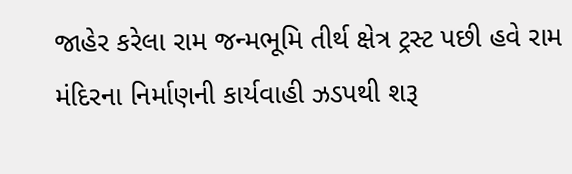જાહેર કરેલા રામ જન્મભૂમિ તીર્થ ક્ષેત્ર ટ્રસ્ટ પછી હવે રામ મંદિરના નિર્માણની કાર્યવાહી ઝડપથી શરૂ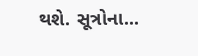થશે. સૂત્રોના...